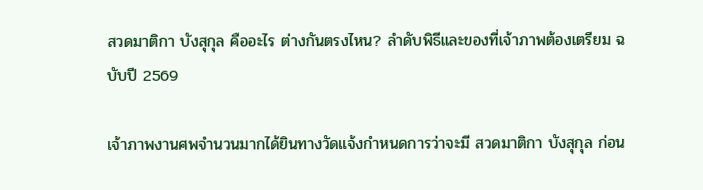สวดมาติกา บังสุกุล คืออะไร ต่างกันตรงไหน? ลำดับพิธีและของที่เจ้าภาพต้องเตรียม ฉบับปี 2569

เจ้าภาพงานศพจำนวนมากได้ยินทางวัดแจ้งกำหนดการว่าจะมี สวดมาติกา บังสุกุล ก่อน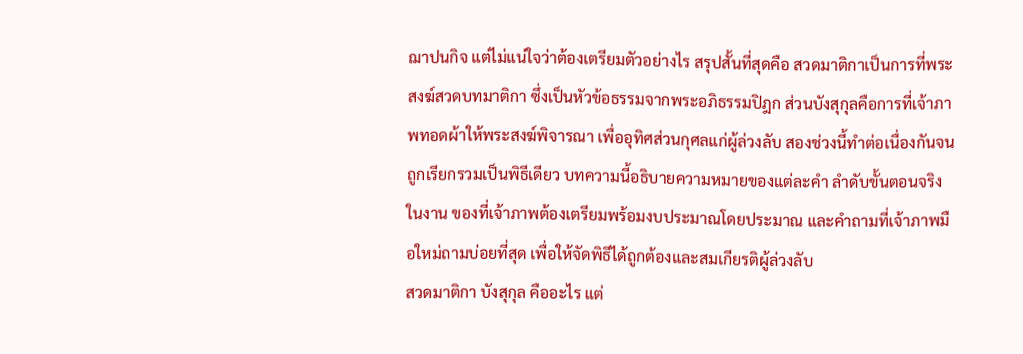ฌาปนกิจ แต่ไม่แน่ใจว่าต้องเตรียมตัวอย่างไร สรุปสั้นที่สุดคือ สวดมาติกาเป็นการที่พระสงฆ์สวดบทมาติกา ซึ่งเป็นหัวข้อธรรมจากพระอภิธรรมปิฎก ส่วนบังสุกุลคือการที่เจ้าภาพทอดผ้าให้พระสงฆ์พิจารณา เพื่ออุทิศส่วนกุศลแก่ผู้ล่วงลับ สองช่วงนี้ทำต่อเนื่องกันจนถูกเรียกรวมเป็นพิธีเดียว บทความนี้อธิบายความหมายของแต่ละคำ ลำดับขั้นตอนจริงในงาน ของที่เจ้าภาพต้องเตรียมพร้อมงบประมาณโดยประมาณ และคำถามที่เจ้าภาพมือใหม่ถามบ่อยที่สุด เพื่อให้จัดพิธีได้ถูกต้องและสมเกียรติผู้ล่วงลับ
สวดมาติกา บังสุกุล คืออะไร แต่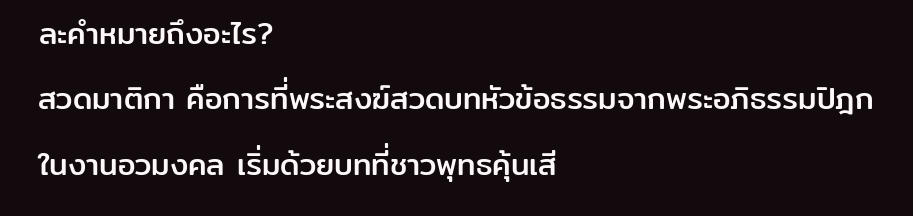ละคำหมายถึงอะไร?
สวดมาติกา คือการที่พระสงฆ์สวดบทหัวข้อธรรมจากพระอภิธรรมปิฎกในงานอวมงคล เริ่มด้วยบทที่ชาวพุทธคุ้นเสี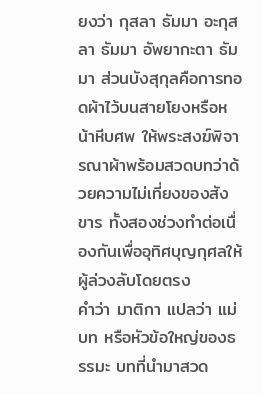ยงว่า กุสลา ธัมมา อะกุสลา ธัมมา อัพยากะตา ธัมมา ส่วนบังสุกุลคือการทอดผ้าไว้บนสายโยงหรือหน้าหีบศพ ให้พระสงฆ์พิจารณาผ้าพร้อมสวดบทว่าด้วยความไม่เที่ยงของสังขาร ทั้งสองช่วงทำต่อเนื่องกันเพื่ออุทิศบุญกุศลให้ผู้ล่วงลับโดยตรง
คำว่า มาติกา แปลว่า แม่บท หรือหัวข้อใหญ่ของธรรมะ บทที่นำมาสวด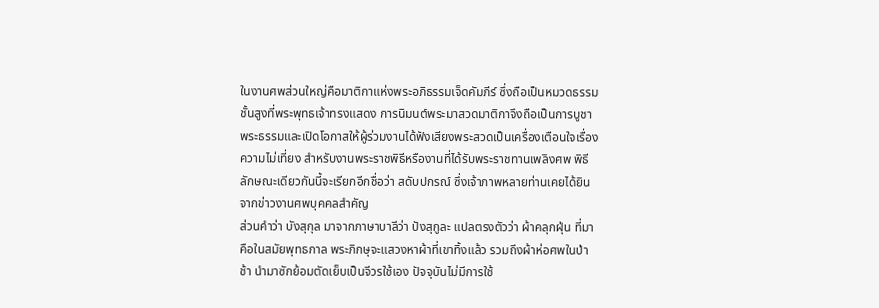ในงานศพส่วนใหญ่คือมาติกาแห่งพระอภิธรรมเจ็ดคัมภีร์ ซึ่งถือเป็นหมวดธรรมชั้นสูงที่พระพุทธเจ้าทรงแสดง การนิมนต์พระมาสวดมาติกาจึงถือเป็นการบูชาพระธรรมและเปิดโอกาสให้ผู้ร่วมงานได้ฟังเสียงพระสวดเป็นเครื่องเตือนใจเรื่องความไม่เที่ยง สำหรับงานพระราชพิธีหรืองานที่ได้รับพระราชทานเพลิงศพ พิธีลักษณะเดียวกันนี้จะเรียกอีกชื่อว่า สดับปกรณ์ ซึ่งเจ้าภาพหลายท่านเคยได้ยินจากข่าวงานศพบุคคลสำคัญ
ส่วนคำว่า บังสุกุล มาจากภาษาบาลีว่า ปังสุกูละ แปลตรงตัวว่า ผ้าคลุกฝุ่น ที่มาคือในสมัยพุทธกาล พระภิกษุจะแสวงหาผ้าที่เขาทิ้งแล้ว รวมถึงผ้าห่อศพในป่าช้า นำมาซักย้อมตัดเย็บเป็นจีวรใช้เอง ปัจจุบันไม่มีการใช้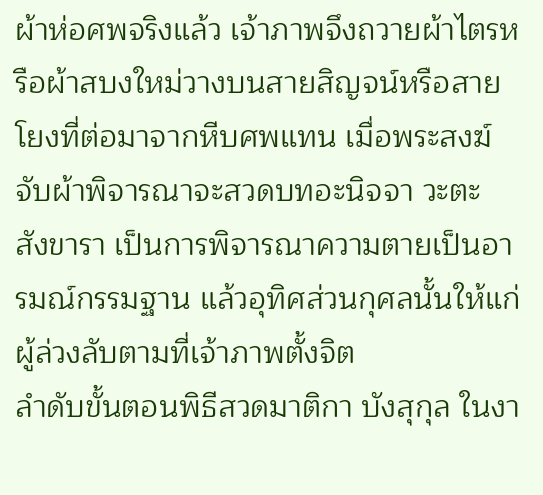ผ้าห่อศพจริงแล้ว เจ้าภาพจึงถวายผ้าไตรหรือผ้าสบงใหม่วางบนสายสิญจน์หรือสายโยงที่ต่อมาจากหีบศพแทน เมื่อพระสงฆ์จับผ้าพิจารณาจะสวดบทอะนิจจา วะตะ สังขารา เป็นการพิจารณาความตายเป็นอารมณ์กรรมฐาน แล้วอุทิศส่วนกุศลนั้นให้แก่ผู้ล่วงลับตามที่เจ้าภาพตั้งจิต
ลำดับขั้นตอนพิธีสวดมาติกา บังสุกุล ในงา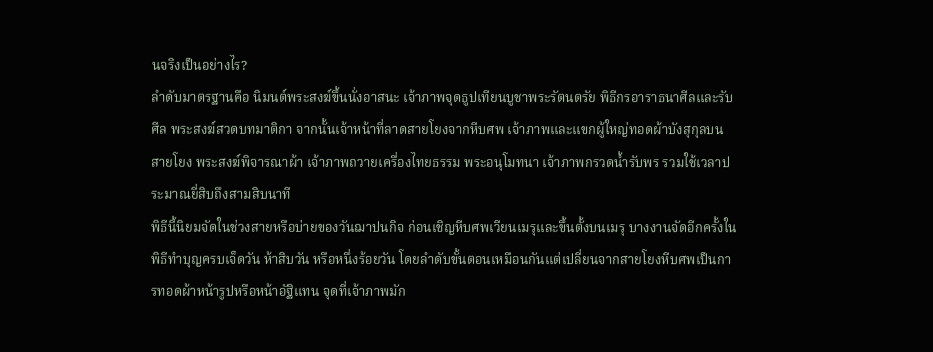นจริงเป็นอย่างไร?
ลำดับมาตรฐานคือ นิมนต์พระสงฆ์ขึ้นนั่งอาสนะ เจ้าภาพจุดธูปเทียนบูชาพระรัตนตรัย พิธีกรอาราธนาศีลและรับศีล พระสงฆ์สวดบทมาติกา จากนั้นเจ้าหน้าที่ลาดสายโยงจากหีบศพ เจ้าภาพและแขกผู้ใหญ่ทอดผ้าบังสุกุลบนสายโยง พระสงฆ์พิจารณาผ้า เจ้าภาพถวายเครื่องไทยธรรม พระอนุโมทนา เจ้าภาพกรวดน้ำรับพร รวมใช้เวลาประมาณยี่สิบถึงสามสิบนาที
พิธีนี้นิยมจัดในช่วงสายหรือบ่ายของวันฌาปนกิจ ก่อนเชิญหีบศพเวียนเมรุและขึ้นตั้งบนเมรุ บางงานจัดอีกครั้งในพิธีทำบุญครบเจ็ดวัน ห้าสิบวัน หรือหนึ่งร้อยวัน โดยลำดับขั้นตอนเหมือนกันแต่เปลี่ยนจากสายโยงหีบศพเป็นการทอดผ้าหน้ารูปหรือหน้าอัฐิแทน จุดที่เจ้าภาพมัก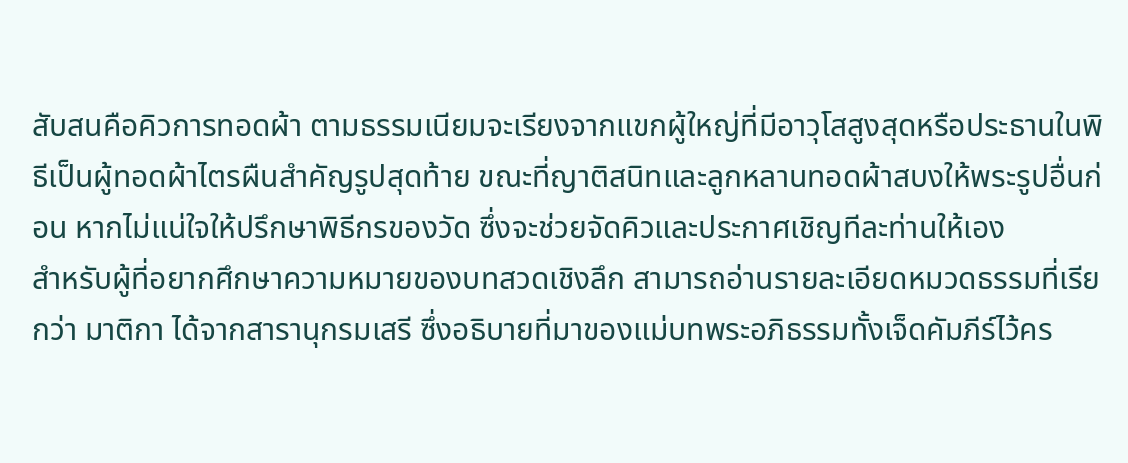สับสนคือคิวการทอดผ้า ตามธรรมเนียมจะเรียงจากแขกผู้ใหญ่ที่มีอาวุโสสูงสุดหรือประธานในพิธีเป็นผู้ทอดผ้าไตรผืนสำคัญรูปสุดท้าย ขณะที่ญาติสนิทและลูกหลานทอดผ้าสบงให้พระรูปอื่นก่อน หากไม่แน่ใจให้ปรึกษาพิธีกรของวัด ซึ่งจะช่วยจัดคิวและประกาศเชิญทีละท่านให้เอง
สำหรับผู้ที่อยากศึกษาความหมายของบทสวดเชิงลึก สามารถอ่านรายละเอียดหมวดธรรมที่เรียกว่า มาติกา ได้จากสารานุกรมเสรี ซึ่งอธิบายที่มาของแม่บทพระอภิธรรมทั้งเจ็ดคัมภีร์ไว้คร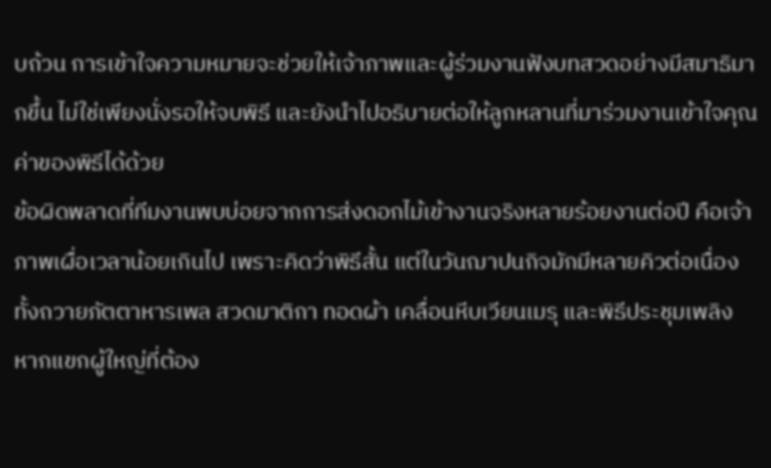บถ้วน การเข้าใจความหมายจะช่วยให้เจ้าภาพและผู้ร่วมงานฟังบทสวดอย่างมีสมาธิมากขึ้น ไม่ใช่เพียงนั่งรอให้จบพิธี และยังนำไปอธิบายต่อให้ลูกหลานที่มาร่วมงานเข้าใจคุณค่าของพิธีได้ด้วย
ข้อผิดพลาดที่ทีมงานพบบ่อยจากการส่งดอกไม้เข้างานจริงหลายร้อยงานต่อปี คือเจ้าภาพเผื่อเวลาน้อยเกินไป เพราะคิดว่าพิธีสั้น แต่ในวันฌาปนกิจมักมีหลายคิวต่อเนื่อง ทั้งถวายภัตตาหารเพล สวดมาติกา ทอดผ้า เคลื่อนหีบเวียนเมรุ และพิธีประชุมเพลิง หากแขกผู้ใหญ่ที่ต้อง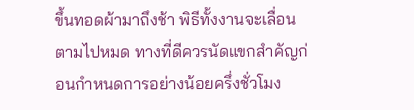ขึ้นทอดผ้ามาถึงช้า พิธีทั้งงานจะเลื่อนตามไปหมด ทางที่ดีควรนัดแขกสำคัญก่อนกำหนดการอย่างน้อยครึ่งชั่วโมง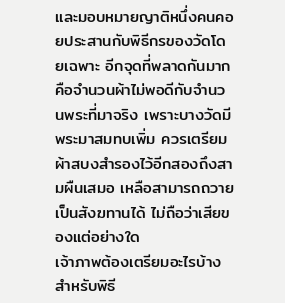และมอบหมายญาติหนึ่งคนคอยประสานกับพิธีกรของวัดโดยเฉพาะ อีกจุดที่พลาดกันมากคือจำนวนผ้าไม่พอดีกับจำนวนพระที่มาจริง เพราะบางวัดมีพระมาสมทบเพิ่ม ควรเตรียมผ้าสบงสำรองไว้อีกสองถึงสามผืนเสมอ เหลือสามารถถวายเป็นสังฆทานได้ ไม่ถือว่าเสียของแต่อย่างใด
เจ้าภาพต้องเตรียมอะไรบ้างสำหรับพิธี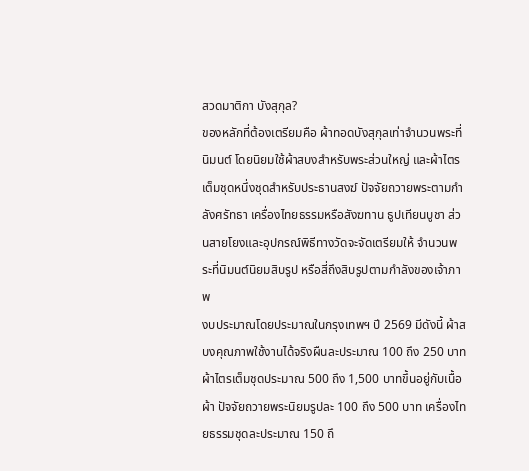สวดมาติกา บังสุกุล?
ของหลักที่ต้องเตรียมคือ ผ้าทอดบังสุกุลเท่าจำนวนพระที่นิมนต์ โดยนิยมใช้ผ้าสบงสำหรับพระส่วนใหญ่ และผ้าไตรเต็มชุดหนึ่งชุดสำหรับประธานสงฆ์ ปัจจัยถวายพระตามกำลังศรัทธา เครื่องไทยธรรมหรือสังฆทาน ธูปเทียนบูชา ส่วนสายโยงและอุปกรณ์พิธีทางวัดจะจัดเตรียมให้ จำนวนพระที่นิมนต์นิยมสิบรูป หรือสี่ถึงสิบรูปตามกำลังของเจ้าภาพ
งบประมาณโดยประมาณในกรุงเทพฯ ปี 2569 มีดังนี้ ผ้าสบงคุณภาพใช้งานได้จริงผืนละประมาณ 100 ถึง 250 บาท ผ้าไตรเต็มชุดประมาณ 500 ถึง 1,500 บาทขึ้นอยู่กับเนื้อผ้า ปัจจัยถวายพระนิยมรูปละ 100 ถึง 500 บาท เครื่องไทยธรรมชุดละประมาณ 150 ถึ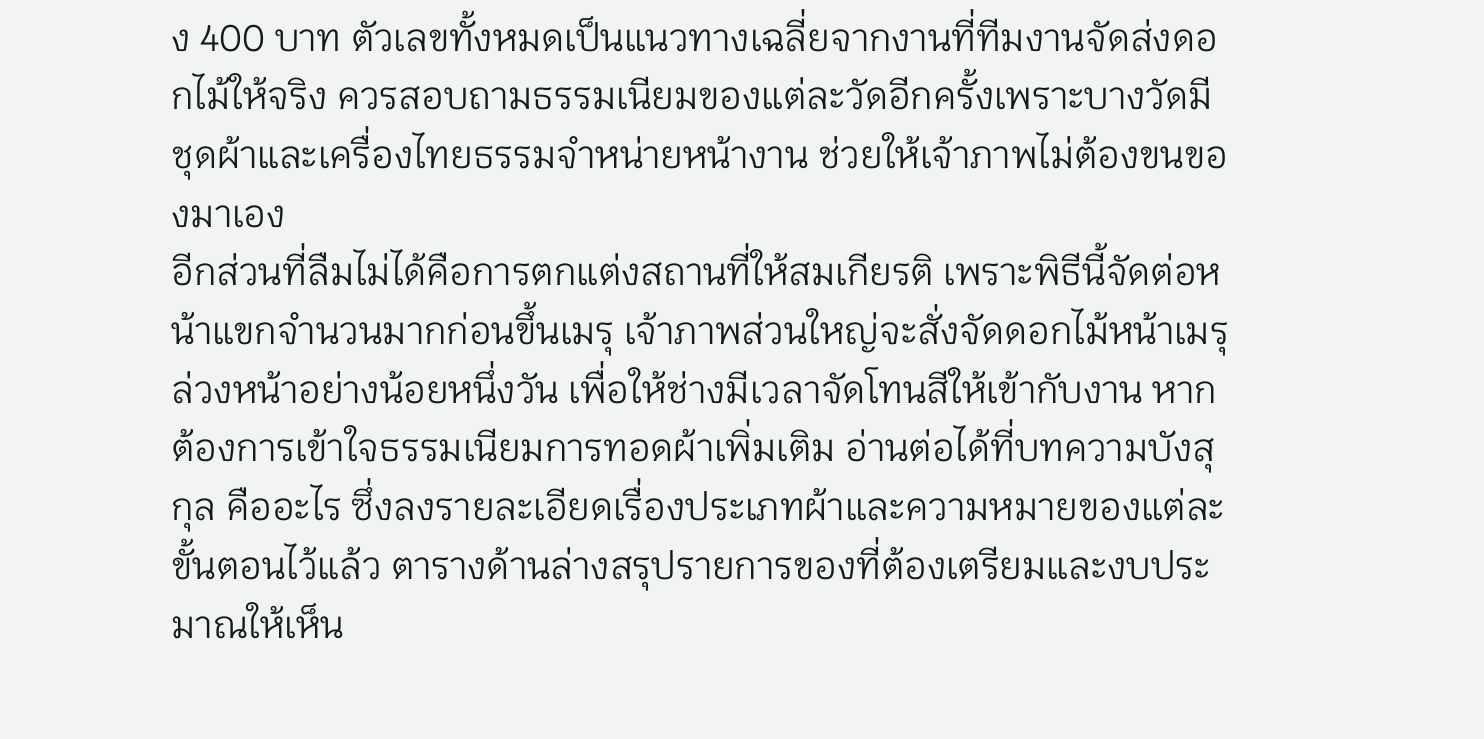ง 400 บาท ตัวเลขทั้งหมดเป็นแนวทางเฉลี่ยจากงานที่ทีมงานจัดส่งดอกไม้ให้จริง ควรสอบถามธรรมเนียมของแต่ละวัดอีกครั้งเพราะบางวัดมีชุดผ้าและเครื่องไทยธรรมจำหน่ายหน้างาน ช่วยให้เจ้าภาพไม่ต้องขนของมาเอง
อีกส่วนที่ลืมไม่ได้คือการตกแต่งสถานที่ให้สมเกียรติ เพราะพิธีนี้จัดต่อหน้าแขกจำนวนมากก่อนขึ้นเมรุ เจ้าภาพส่วนใหญ่จะสั่งจัดดอกไม้หน้าเมรุล่วงหน้าอย่างน้อยหนึ่งวัน เพื่อให้ช่างมีเวลาจัดโทนสีให้เข้ากับงาน หากต้องการเข้าใจธรรมเนียมการทอดผ้าเพิ่มเติม อ่านต่อได้ที่บทความบังสุกุล คืออะไร ซึ่งลงรายละเอียดเรื่องประเภทผ้าและความหมายของแต่ละขั้นตอนไว้แล้ว ตารางด้านล่างสรุปรายการของที่ต้องเตรียมและงบประมาณให้เห็น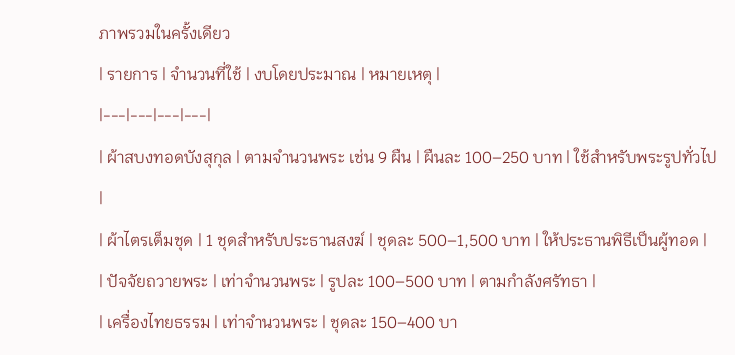ภาพรวมในครั้งเดียว
| รายการ | จำนวนที่ใช้ | งบโดยประมาณ | หมายเหตุ |
|---|---|---|---|
| ผ้าสบงทอดบังสุกุล | ตามจำนวนพระ เช่น 9 ผืน | ผืนละ 100–250 บาท | ใช้สำหรับพระรูปทั่วไป |
| ผ้าไตรเต็มชุด | 1 ชุดสำหรับประธานสงฆ์ | ชุดละ 500–1,500 บาท | ให้ประธานพิธีเป็นผู้ทอด |
| ปัจจัยถวายพระ | เท่าจำนวนพระ | รูปละ 100–500 บาท | ตามกำลังศรัทธา |
| เครื่องไทยธรรม | เท่าจำนวนพระ | ชุดละ 150–400 บา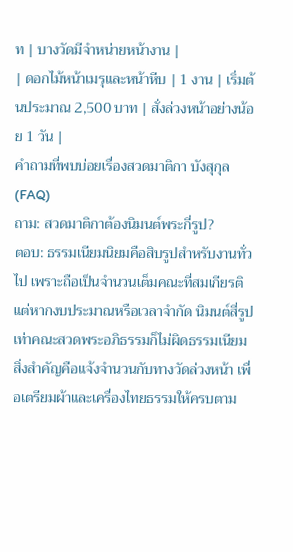ท | บางวัดมีจำหน่ายหน้างาน |
| ดอกไม้หน้าเมรุและหน้าหีบ | 1 งาน | เริ่มต้นประมาณ 2,500 บาท | สั่งล่วงหน้าอย่างน้อย 1 วัน |
คำถามที่พบบ่อยเรื่องสวดมาติกา บังสุกุล (FAQ)
ถาม: สวดมาติกาต้องนิมนต์พระกี่รูป?
ตอบ: ธรรมเนียมนิยมคือสิบรูปสำหรับงานทั่วไป เพราะถือเป็นจำนวนเต็มคณะที่สมเกียรติ แต่หากงบประมาณหรือเวลาจำกัด นิมนต์สี่รูปเท่าคณะสวดพระอภิธรรมก็ไม่ผิดธรรมเนียม สิ่งสำคัญคือแจ้งจำนวนกับทางวัดล่วงหน้า เพื่อเตรียมผ้าและเครื่องไทยธรรมให้ครบตาม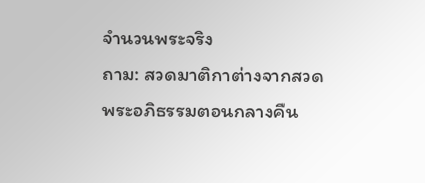จำนวนพระจริง
ถาม: สวดมาติกาต่างจากสวดพระอภิธรรมตอนกลางคืน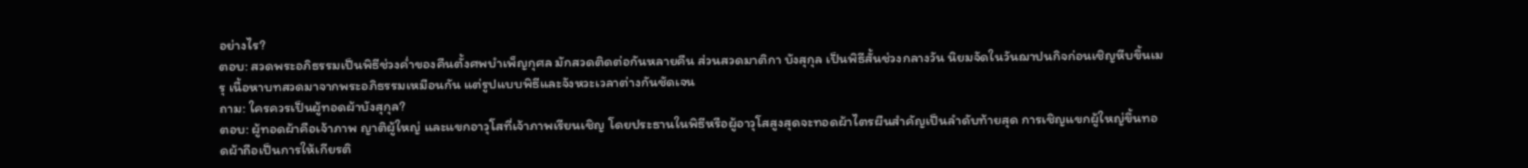อย่างไร?
ตอบ: สวดพระอภิธรรมเป็นพิธีช่วงค่ำของคืนตั้งศพบำเพ็ญกุศล มักสวดติดต่อกันหลายคืน ส่วนสวดมาติกา บังสุกุล เป็นพิธีสั้นช่วงกลางวัน นิยมจัดในวันฌาปนกิจก่อนเชิญหีบขึ้นเมรุ เนื้อหาบทสวดมาจากพระอภิธรรมเหมือนกัน แต่รูปแบบพิธีและจังหวะเวลาต่างกันชัดเจน
ถาม: ใครควรเป็นผู้ทอดผ้าบังสุกุล?
ตอบ: ผู้ทอดผ้าคือเจ้าภาพ ญาติผู้ใหญ่ และแขกอาวุโสที่เจ้าภาพเรียนเชิญ โดยประธานในพิธีหรือผู้อาวุโสสูงสุดจะทอดผ้าไตรผืนสำคัญเป็นลำดับท้ายสุด การเชิญแขกผู้ใหญ่ขึ้นทอดผ้าถือเป็นการให้เกียรติ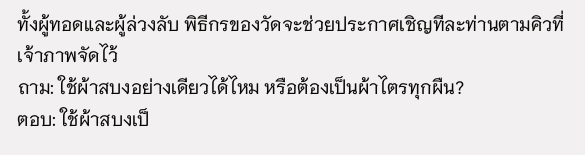ทั้งผู้ทอดและผู้ล่วงลับ พิธีกรของวัดจะช่วยประกาศเชิญทีละท่านตามคิวที่เจ้าภาพจัดไว้
ถาม: ใช้ผ้าสบงอย่างเดียวได้ไหม หรือต้องเป็นผ้าไตรทุกผืน?
ตอบ: ใช้ผ้าสบงเป็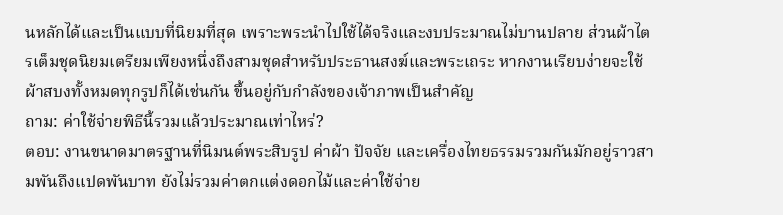นหลักได้และเป็นแบบที่นิยมที่สุด เพราะพระนำไปใช้ได้จริงและงบประมาณไม่บานปลาย ส่วนผ้าไตรเต็มชุดนิยมเตรียมเพียงหนึ่งถึงสามชุดสำหรับประธานสงฆ์และพระเถระ หากงานเรียบง่ายจะใช้ผ้าสบงทั้งหมดทุกรูปก็ได้เช่นกัน ขึ้นอยู่กับกำลังของเจ้าภาพเป็นสำคัญ
ถาม: ค่าใช้จ่ายพิธีนี้รวมแล้วประมาณเท่าไหร่?
ตอบ: งานขนาดมาตรฐานที่นิมนต์พระสิบรูป ค่าผ้า ปัจจัย และเครื่องไทยธรรมรวมกันมักอยู่ราวสามพันถึงแปดพันบาท ยังไม่รวมค่าตกแต่งดอกไม้และค่าใช้จ่าย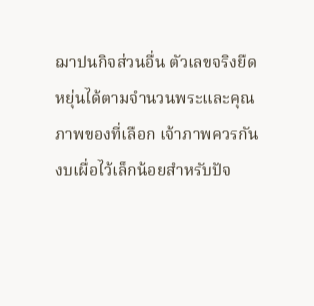ฌาปนกิจส่วนอื่น ตัวเลขจริงยืดหยุ่นได้ตามจำนวนพระและคุณภาพของที่เลือก เจ้าภาพควรกันงบเผื่อไว้เล็กน้อยสำหรับปัจ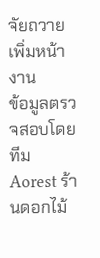จัยถวายเพิ่มหน้างาน
ข้อมูลตรวจสอบโดยทีม Aorest ร้านดอกไม้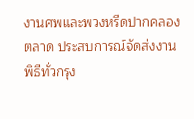งานศพและพวงหรีดปากคลองตลาด ประสบการณ์จัดส่งงานพิธีทั่วกรุง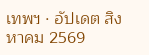เทพฯ · อัปเดต สิงหาคม 2569